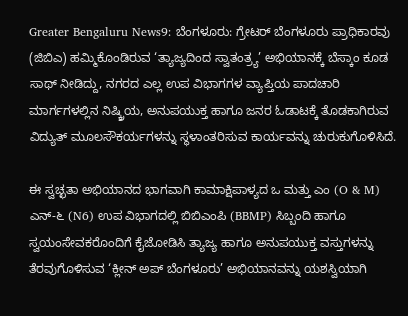Greater Bengaluru News9: ಬೆಂಗಳೂರು: ಗ್ರೇಟರ್ ಬೆಂಗಳೂರು ಪ್ರಾಧಿಕಾರವು (ಜಿಬಿಎ) ಹಮ್ಮಿಕೊಂಡಿರುವ ‘ತ್ಯಾಜ್ಯದಿಂದ ಸ್ವಾತಂತ್ರ್ಯ’ ಅಭಿಯಾನಕ್ಕೆ ಬೆಸ್ಕಾಂ ಕೂಡ ಸಾಥ್ ನೀಡಿದ್ದು, ನಗರದ ಎಲ್ಲ ಉಪ ವಿಭಾಗಗಳ ವ್ಯಾಪ್ತಿಯ ಪಾದಚಾರಿ ಮಾರ್ಗಗಳಲ್ಲಿನ ನಿಷ್ಕ್ರಿಯ, ಅನುಪಯುಕ್ತ ಹಾಗೂ ಜನರ ಓಡಾಟಕ್ಕೆ ತೊಡಕಾಗಿರುವ ವಿದ್ಯುತ್ ಮೂಲಸೌಕರ್ಯಗಳನ್ನು ಸ್ಥಳಾಂತರಿಸುವ ಕಾರ್ಯವನ್ನು ಚುರುಕುಗೊಳಿಸಿದೆ.

ಈ ಸ್ವಚ್ಛತಾ ಅಭಿಯಾನದ ಭಾಗವಾಗಿ ಕಾಮಾಕ್ಷಿಪಾಳ್ಯದ ಒ ಮತ್ತು ಎಂ (O & M) ಎನ್-೬ (N6) ಉಪ ವಿಭಾಗದಲ್ಲಿ ಬಿಬಿಎಂಪಿ (BBMP) ಸಿಬ್ಬಂದಿ ಹಾಗೂ ಸ್ವಯಂಸೇವಕರೊಂದಿಗೆ ಕೈಜೋಡಿಸಿ ತ್ಯಾಜ್ಯ ಹಾಗೂ ಅನುಪಯುಕ್ತ ವಸ್ತುಗಳನ್ನು ತೆರವುಗೊಳಿಸುವ ‘ಕ್ಲೀನ್ ಅಪ್ ಬೆಂಗಳೂರು’ ಅಭಿಯಾನವನ್ನು ಯಶಸ್ವಿಯಾಗಿ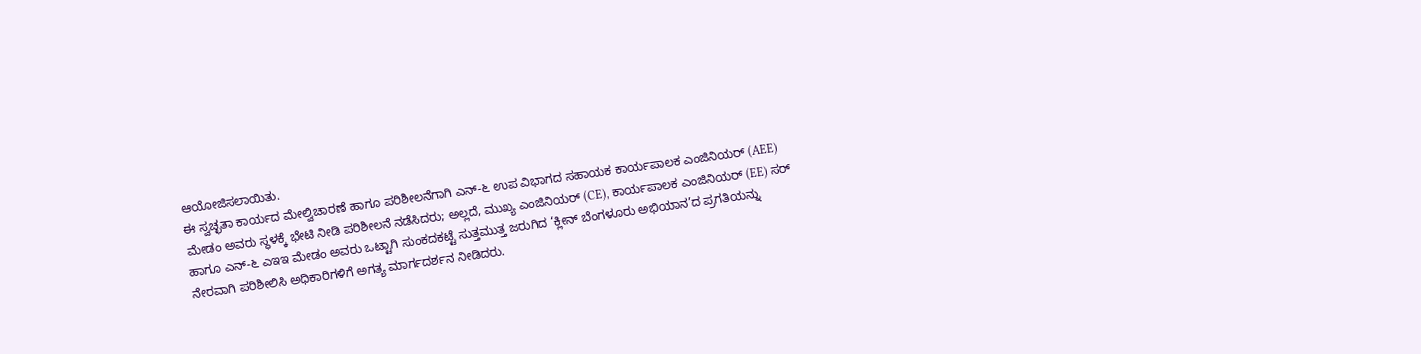ಆಯೋಜಿಸಲಾಯಿತು.
ಈ ಸ್ವಚ್ಛತಾ ಕಾರ್ಯದ ಮೇಲ್ವಿಚಾರಣೆ ಹಾಗೂ ಪರಿಶೀಲನೆಗಾಗಿ ಎನ್-೬ ಉಪ ವಿಭಾಗದ ಸಹಾಯಕ ಕಾರ್ಯಪಾಲಕ ಎಂಜಿನಿಯರ್ (AEE) ಮೇಡಂ ಅವರು ಸ್ಥಳಕ್ಕೆ ಭೇಟಿ ನೀಡಿ ಪರಿಶೀಲನೆ ನಡೆಸಿದರು; ಅಲ್ಲದೆ, ಮುಖ್ಯ ಎಂಜಿನಿಯರ್ (CE), ಕಾರ್ಯಪಾಲಕ ಎಂಜಿನಿಯರ್ (EE) ಸರ್ ಹಾಗೂ ಎನ್-೬ ಎಇಇ ಮೇಡಂ ಅವರು ಒಟ್ಟಾಗಿ ಸುಂಕದಕಟ್ಟೆ ಸುತ್ತಮುತ್ತ ಜರುಗಿದ ‘ಕ್ಲೀನ್ ಬೆಂಗಳೂರು ಅಭಿಯಾನ’ದ ಪ್ರಗತಿಯನ್ನು ನೇರವಾಗಿ ಪರಿಶೀಲಿಸಿ ಅಧಿಕಾರಿಗಳಿಗೆ ಅಗತ್ಯ ಮಾರ್ಗದರ್ಶನ ನೀಡಿದರು.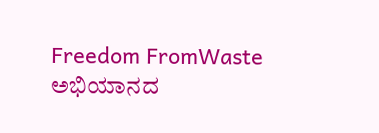Freedom FromWaste ಅಭಿಯಾನದ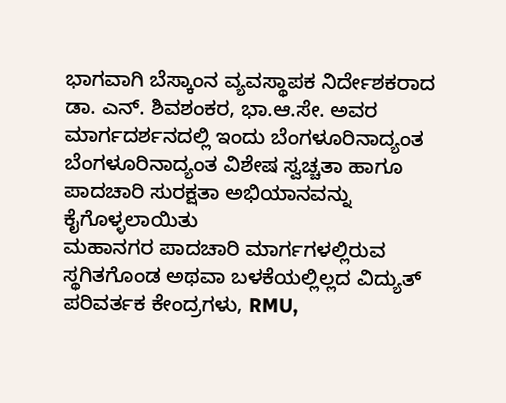ಭಾಗವಾಗಿ ಬೆಸ್ಕಾಂನ ವ್ಯವಸ್ಥಾಪಕ ನಿರ್ದೇಶಕರಾದ ಡಾ. ಎನ್. ಶಿವಶಂಕರ, ಭಾ.ಆ.ಸೇ. ಅವರ ಮಾರ್ಗದರ್ಶನದಲ್ಲಿ ಇಂದು ಬೆಂಗಳೂರಿನಾದ್ಯಂತ ಬೆಂಗಳೂರಿನಾದ್ಯಂತ ವಿಶೇಷ ಸ್ವಚ್ಚತಾ ಹಾಗೂ ಪಾದಚಾರಿ ಸುರಕ್ಷತಾ ಅಭಿಯಾನವನ್ನು ಕೈಗೊಳ್ಳಲಾಯಿತು
ಮಹಾನಗರ ಪಾದಚಾರಿ ಮಾರ್ಗಗಳಲ್ಲಿರುವ ಸ್ಥಗಿತಗೊಂಡ ಅಥವಾ ಬಳಕೆಯಲ್ಲಿಲ್ಲದ ವಿದ್ಯುತ್ ಪರಿವರ್ತಕ ಕೇಂದ್ರಗಳು, RMU,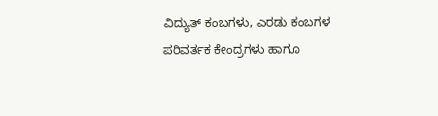ವಿದ್ಯುತ್ ಕಂಬಗಳು, ಎರಡು ಕಂಬಗಳ ಪರಿವರ್ತಕ ಕೇಂದ್ರಗಳು ಹಾಗೂ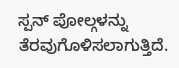ಸ್ಪನ್ ಪೋಲ್ಗಳನ್ನು ತೆರವುಗೊಳಿಸಲಾಗುತ್ತಿದೆ.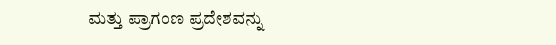ಮತ್ತು ಪ್ರಾಗಂಣ ಪ್ರದೇಶವನ್ನು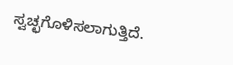ಸ್ವಚ್ಛಗೊಳಿಸಲಾಗುತ್ತಿದೆ.